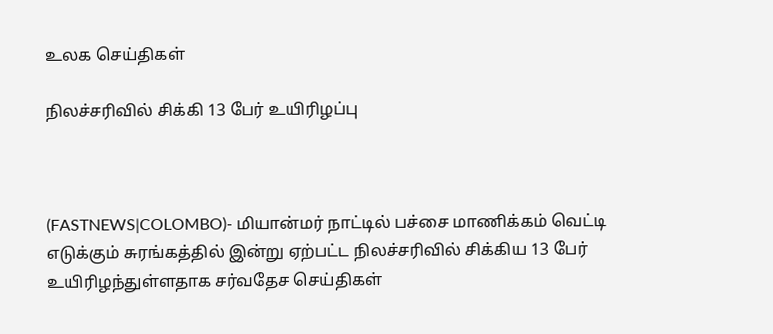உலக செய்திகள்

நிலச்சரிவில் சிக்கி 13 பேர் உயிரிழப்பு



(FASTNEWS|COLOMBO)- மியான்மர் நாட்டில் பச்சை மாணிக்கம் வெட்டி எடுக்கும் சுரங்கத்தில் இன்று ஏற்பட்ட நிலச்சரிவில் சிக்கிய 13 பேர் உயிரிழந்துள்ளதாக சர்வதேச செய்திகள்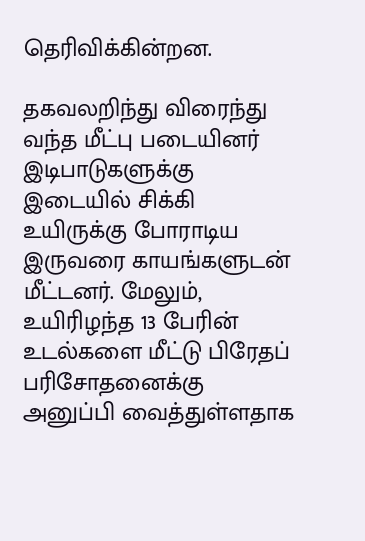தெரிவிக்கின்றன.

தகவலறிந்து விரைந்து வந்த மீட்பு படையினர் இடிபாடுகளுக்கு இடையில் சிக்கி உயிருக்கு போராடிய இருவரை காயங்களுடன் மீட்டனர். மேலும், உயிரிழந்த 13 பேரின் உடல்களை மீட்டு பிரேதப் பரிசோதனைக்கு அனுப்பி வைத்துள்ளதாக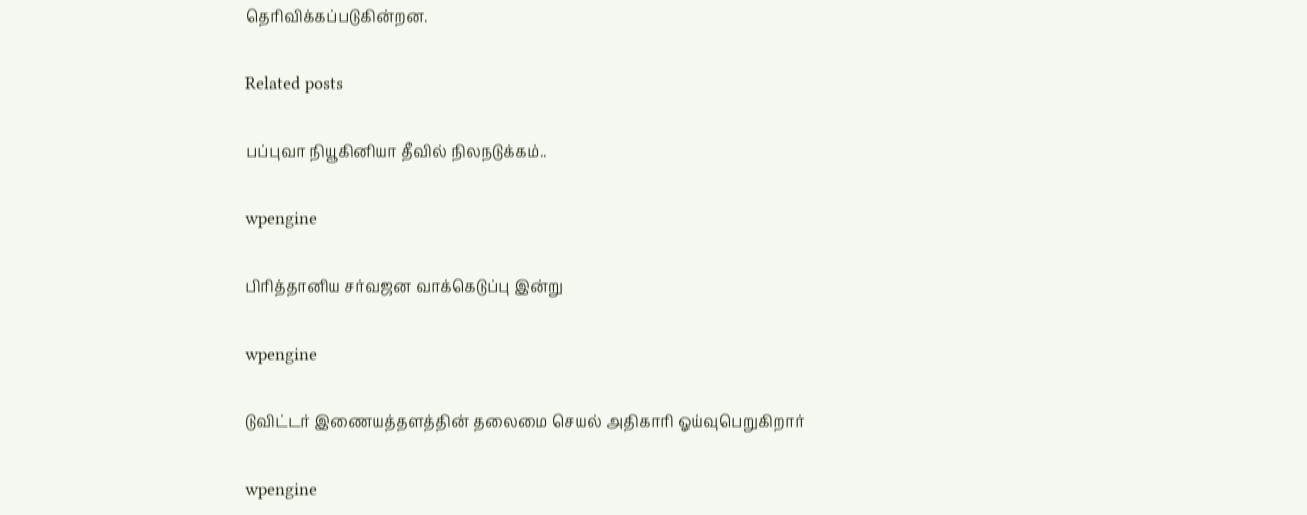தெரிவிக்கப்படுகின்றன.

Related posts

பப்புவா நியூகினியா தீவில் நிலநடுக்கம்..

wpengine

பிரித்தானிய சர்வஜன வாக்கெடுப்பு இன்று

wpengine

டுவிட்டர் இணையத்தளத்தின் தலைமை செயல் அதிகாரி ஓய்வுபெறுகிறார்

wpengine